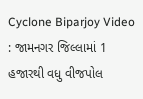Cyclone Biparjoy Video : જામનગર જિલ્લામાં 1 હજારથી વધુ વીજપોલ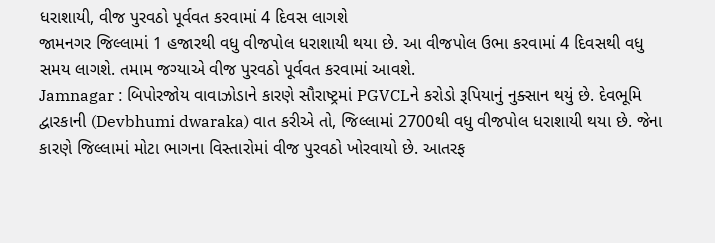ધરાશાયી, વીજ પુરવઠો પૂર્વવત કરવામાં 4 દિવસ લાગશે
જામનગર જિલ્લામાં 1 હજારથી વધુ વીજપોલ ધરાશાયી થયા છે. આ વીજપોલ ઉભા કરવામાં 4 દિવસથી વધુ સમય લાગશે. તમામ જગ્યાએ વીજ પુરવઠો પૂર્વવત કરવામાં આવશે.
Jamnagar : બિપોરજોય વાવાઝોડાને કારણે સૌરાષ્ટ્રમાં PGVCLને કરોડો રૂપિયાનું નુક્સાન થયું છે. દેવભૂમિ દ્વારકાની (Devbhumi dwaraka) વાત કરીએ તો, જિલ્લામાં 2700થી વધુ વીજપોલ ધરાશાયી થયા છે. જેના કારણે જિલ્લામાં મોટા ભાગના વિસ્તારોમાં વીજ પુરવઠો ખોરવાયો છે. આતરફ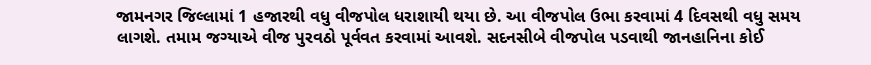જામનગર જિલ્લામાં 1 હજારથી વધુ વીજપોલ ધરાશાયી થયા છે. આ વીજપોલ ઉભા કરવામાં 4 દિવસથી વધુ સમય લાગશે. તમામ જગ્યાએ વીજ પુરવઠો પૂર્વવત કરવામાં આવશે. સદનસીબે વીજપોલ પડવાથી જાનહાનિના કોઈ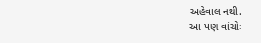અહેવાલ નથી.
આ પણ વાંચોઃ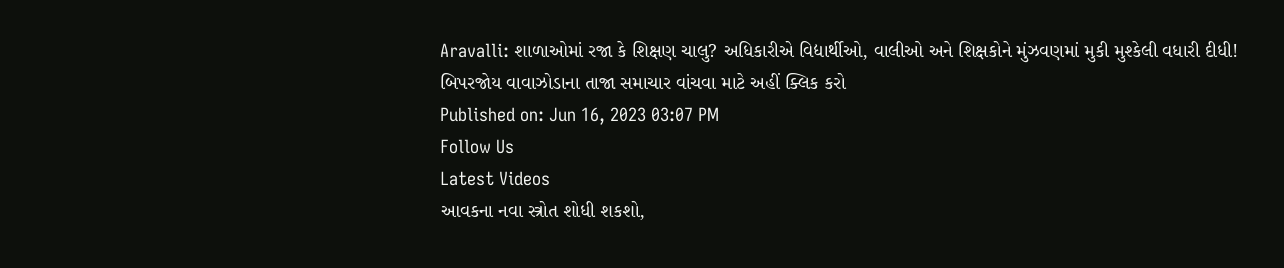Aravalli: શાળાઓમાં રજા કે શિક્ષણ ચાલુ? અધિકારીએ વિદ્યાર્થીઓ, વાલીઓ અને શિક્ષકોને મુંઝવણમાં મુકી મુશ્કેલી વધારી દીધી!
બિપરજોય વાવાઝોડાના તાજા સમાચાર વાંચવા માટે અહીં ક્લિક કરો
Published on: Jun 16, 2023 03:07 PM
Follow Us
Latest Videos
આવકના નવા સ્ત્રોત શોધી શકશો,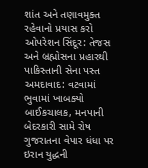શાંત અને તણાવમુક્ત રહેવાનો પ્રયાસ કરો
ઓપરેશન સિંદૂર: તેજસ અને બ્રહ્મોસના પ્રહારથી પાકિસ્તાની સેના પસ્ત
અમદાવાદ: વટવામાં ભુવામાં ખાબક્યો બાઈકચાલક, મનપાની બેદરકારી સામે રોષ
ગુજરાતના વેપાર ધંધા પર ઇરાન યુદ્ધની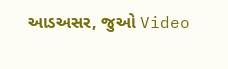આડઅસર, જુઓ Video